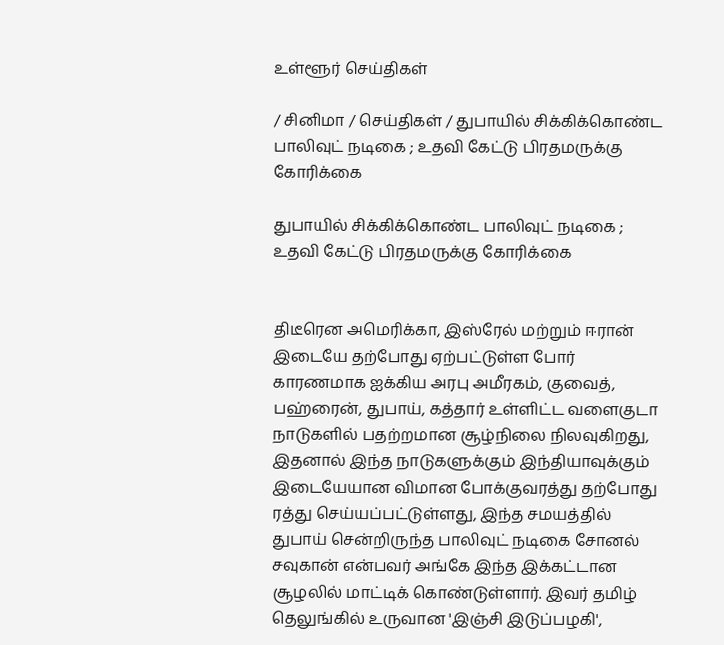உள்ளூர் செய்திகள்

/ சினிமா / செய்திகள் / துபாயில் சிக்கிக்கொண்ட பாலிவுட் நடிகை ; உதவி கேட்டு பிரதமருக்கு கோரிக்கை

துபாயில் சிக்கிக்கொண்ட பாலிவுட் நடிகை ; உதவி கேட்டு பிரதமருக்கு கோரிக்கை


திடீரென அமெரிக்கா, இஸ்ரேல் மற்றும் ஈரான் இடையே தற்போது ஏற்பட்டுள்ள போர் காரணமாக ஐக்கிய அரபு அமீரகம், குவைத், பஹ்ரைன், துபாய், கத்தார் உள்ளிட்ட வளைகுடா நாடுகளில் பதற்றமான சூழ்நிலை நிலவுகிறது, இதனால் இந்த நாடுகளுக்கும் இந்தியாவுக்கும் இடையேயான விமான போக்குவரத்து தற்போது ரத்து செய்யப்பட்டுள்ளது, இந்த சமயத்தில் துபாய் சென்றிருந்த பாலிவுட் நடிகை சோனல் சவுகான் என்பவர் அங்கே இந்த இக்கட்டான சூழலில் மாட்டிக் கொண்டுள்ளார். இவர் தமிழ் தெலுங்கில் உருவான 'இஞ்சி இடுப்பழகி',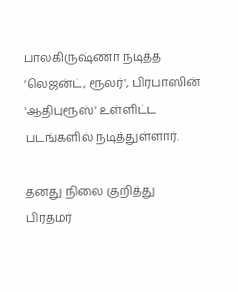பாலகிருஷ்ணா நடித்த 'லெஜன்ட், ரூலர்', பிரபாஸின் 'ஆதிபுரூஸ்' உள்ளிட்ட படங்களில் நடித்துள்ளார்.

தனது நிலை குறித்து பிரதமர்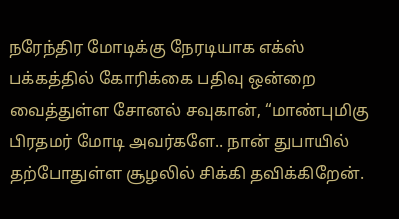நரேந்திர மோடிக்கு நேரடியாக எக்ஸ் பக்கத்தில் கோரிக்கை பதிவு ஒன்றை வைத்துள்ள சோனல் சவுகான், “மாண்புமிகு பிரதமர் மோடி அவர்களே.. நான் துபாயில் தற்போதுள்ள சூழலில் சிக்கி தவிக்கிறேன்.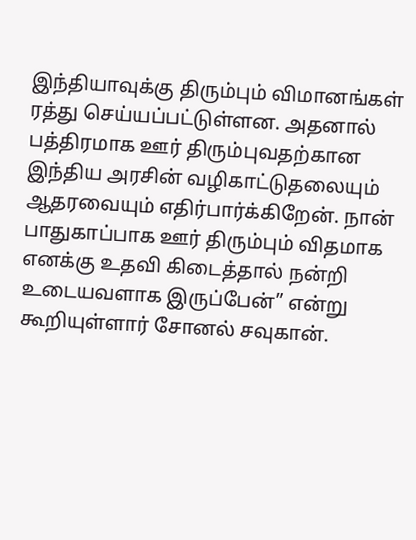இந்தியாவுக்கு திரும்பும் விமானங்கள் ரத்து செய்யப்பட்டுள்ளன. அதனால் பத்திரமாக ஊர் திரும்புவதற்கான இந்திய அரசின் வழிகாட்டுதலையும் ஆதரவையும் எதிர்பார்க்கிறேன். நான் பாதுகாப்பாக ஊர் திரும்பும் விதமாக எனக்கு உதவி கிடைத்தால் நன்றி உடையவளாக இருப்பேன்” என்று கூறியுள்ளார் சோனல் சவுகான்.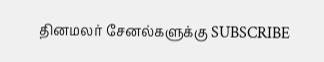தினமலர் சேனல்களுக்கு SUBSCRIBE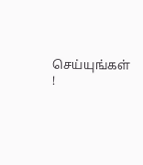செய்யுங்கள் !